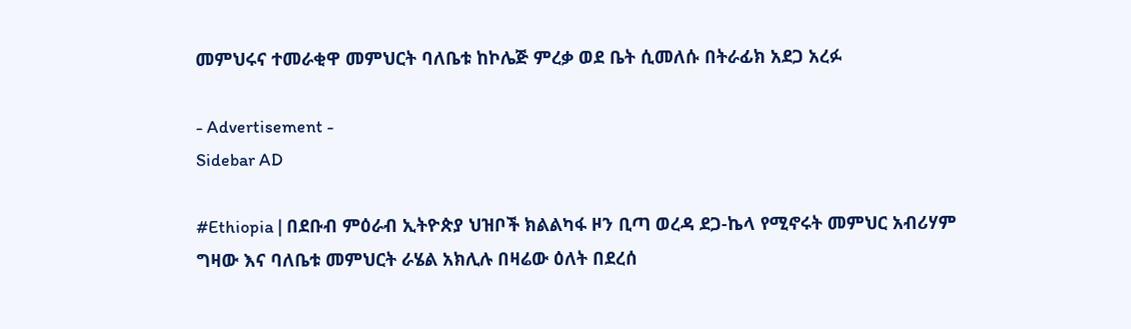መምህሩና ተመራቂዋ መምህርት ባለቤቱ ከኮሌጅ ምረቃ ወደ ቤት ሲመለሱ በትራፊክ አደጋ አረፉ

- Advertisement -
Sidebar AD

#Ethiopia | በደቡብ ምዕራብ ኢትዮጵያ ህዝቦች ክልልካፋ ዞን ቢጣ ወረዳ ደጋ-ኬላ የሚኖሩት መምህር አብሪሃም ግዛው እና ባለቤቱ መምህርት ራሄል አክሊሉ በዛሬው ዕለት በደረሰ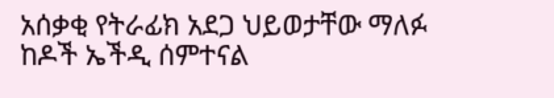አሰቃቂ የትራፊክ አደጋ ህይወታቸው ማለፉ ከዶች ኤችዲ ሰምተናል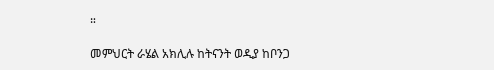።

መምህርት ራሄል አክሊሉ ከትናንት ወዲያ ከቦንጋ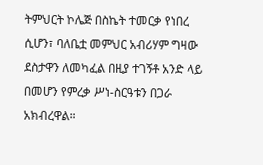ትምህርት ኮሌጅ በስኬት ተመርቃ የነበረ ሲሆን፣ ባለቤቷ መምህር አብሪሃም ግዛው ደስታዋን ለመካፈል በዚያ ተገኝቶ አንድ ላይ በመሆን የምረቃ ሥነ-ስርዓቱን በጋራ አክብረዋል።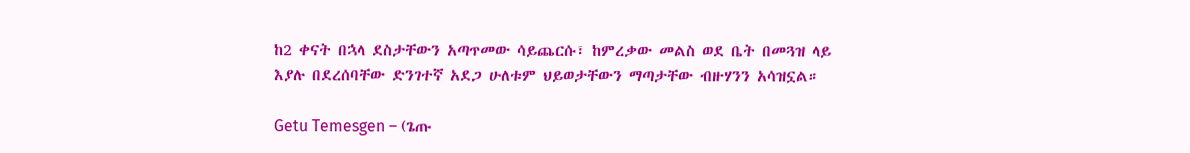ከ2 ቀናት በኋላ ደስታቸውን አጣጥመው ሳይጨርሱ፣ ከምረቃው መልስ ወደ ቤት በመጓዝ ላይ እያሉ በደረሰባቸው ድንገተኛ አደጋ ሁለቱም ህይወታቸውን ማጣታቸው ብዙሃንን አሳዝኗል።

Getu Temesgen – (ጌጡ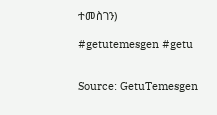ተመስገን)

#getutemesgen #getu


Source: GetuTemesgen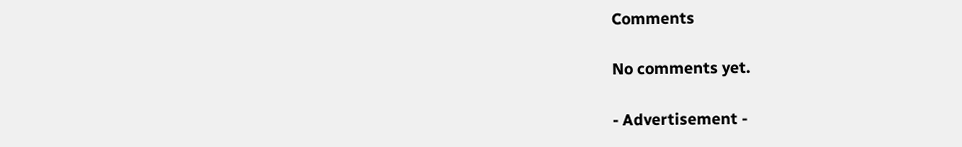Comments

No comments yet.

- Advertisement -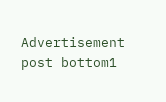Advertisement post bottom1